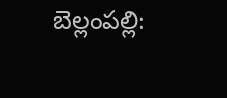బెల్లంపల్లి: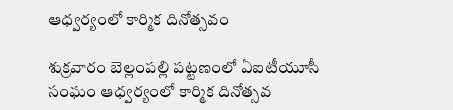ఆధ్వర్యంలో కార్మిక దినోత్సవం

శుక్రవారం బెల్లంపల్లి పట్టణంలో ఏఐటీయూసీ సంఘం ఆధ్వర్యంలో కార్మిక దినోత్సవ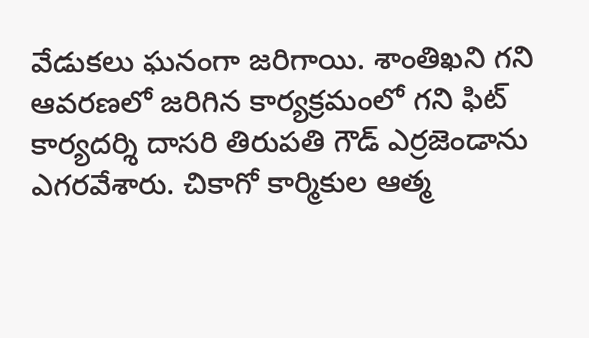వేడుకలు ఘనంగా జరిగాయి. శాంతిఖని గని ఆవరణలో జరిగిన కార్యక్రమంలో గని ఫిట్ కార్యదర్శి దాసరి తిరుపతి గౌడ్ ఎర్రజెండాను ఎగరవేశారు. చికాగో కార్మికుల ఆత్మ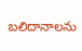బలిదానాలను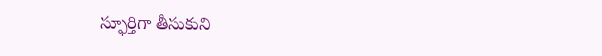స్ఫూర్తిగా తీసుకుని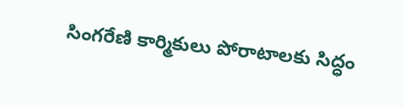సింగరేణి కార్మికులు పోరాటాలకు సిద్ధం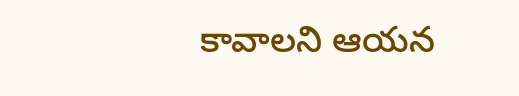కావాలని ఆయన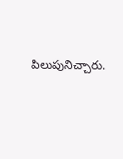పిలుపునిచ్చారు.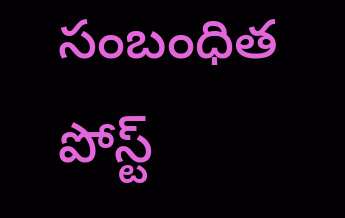సంబంధిత పోస్ట్